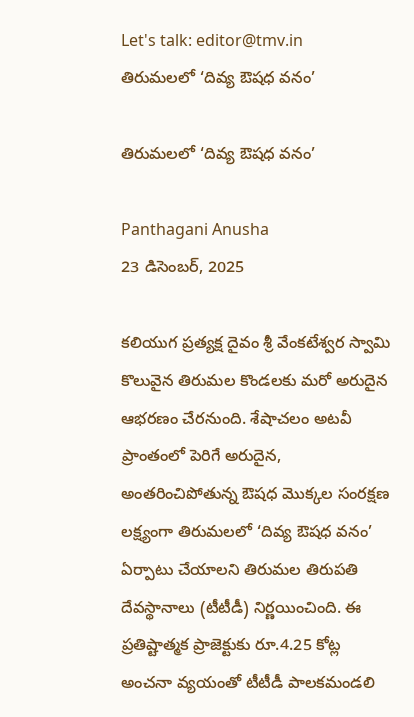Let's talk: editor@tmv.in
తిరుమలలో ‘దివ్య ఔషధ వనం’

తిరుమలలో ‘దివ్య ఔషధ వనం’

Panthagani Anusha
23 డిసెంబర్, 2025

కలియుగ ప్రత్యక్ష దైవం శ్రీ వేంకటేశ్వర స్వామి కొలువైన తిరుమల కొండలకు మరో అరుదైన ఆభరణం చేరనుంది. శేషాచలం అటవీ ప్రాంతంలో పెరిగే అరుదైన, అంతరించిపోతున్న ఔషధ మొక్కల సంరక్షణ లక్ష్యంగా తిరుమలలో ‘దివ్య ఔషధ వనం’ ఏర్పాటు చేయాలని తిరుమల తిరుపతి దేవస్థానాలు (టీటీడీ) నిర్ణయించింది. ఈ ప్రతిష్టాత్మక ప్రాజెక్టుకు రూ.4.25 కోట్ల అంచనా వ్యయంతో టీటీడీ పాలకమండలి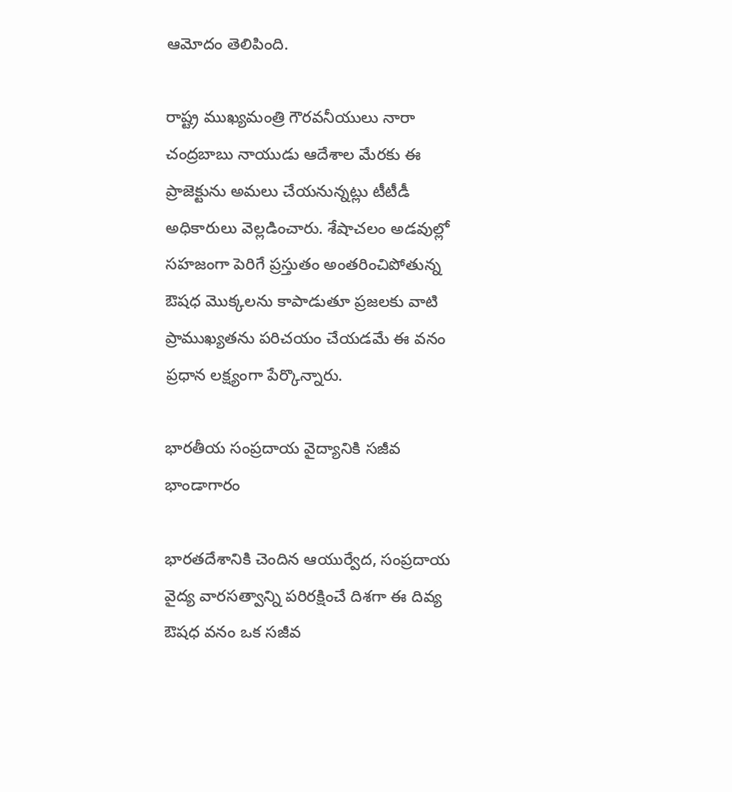ఆమోదం తెలిపింది.

రాష్ట్ర ముఖ్యమంత్రి గౌరవనీయులు నారా చంద్రబాబు నాయుడు ఆదేశాల మేరకు ఈ ప్రాజెక్టును అమలు చేయనున్నట్లు టీటీడీ అధికారులు వెల్లడించారు. శేషాచలం అడవుల్లో సహజంగా పెరిగే ప్రస్తుతం అంతరించిపోతున్న ఔషధ మొక్కలను కాపాడుతూ ప్రజలకు వాటి ప్రాముఖ్యతను పరిచయం చేయడమే ఈ వనం ప్రధాన లక్ష్యంగా పేర్కొన్నారు.

భారతీయ సంప్రదాయ వైద్యానికి సజీవ భాండాగారం

భారతదేశానికి చెందిన ఆయుర్వేద, సంప్రదాయ వైద్య వారసత్వాన్ని పరిరక్షించే దిశగా ఈ దివ్య ఔషధ వనం ఒక సజీవ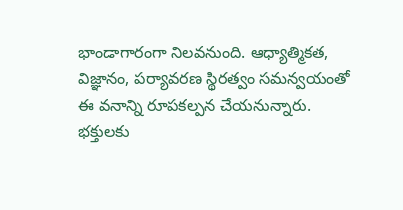భాండాగారంగా నిలవనుంది. ఆధ్యాత్మికత, విజ్ఞానం, పర్యావరణ స్థిరత్వం సమన్వయంతో ఈ వనాన్ని రూపకల్పన చేయనున్నారు. భక్తులకు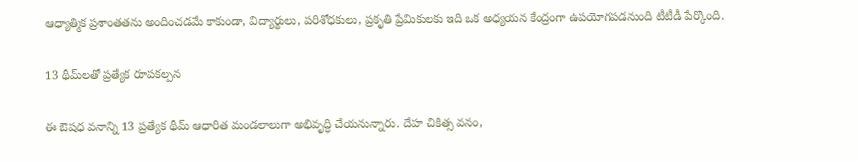ఆధ్యాత్మిక ప్రశాంతతను అందించడమే కాకుండా, విద్యార్థులు, పరిశోధకులు, ప్రకృతి ప్రేమికులకు ఇది ఒక అధ్యయన కేంద్రంగా ఉపయోగపడనుంది టీటీడీ పేర్కొంది.

13 థీమ్‌లతో ప్రత్యేక రూపకల్పన

ఈ ఔషధ వనాన్ని 13 ప్రత్యేక థీమ్ ఆధారిత మండలాలుగా అభివృద్ధి చేయనున్నారు. దేహ చికిత్స వనం,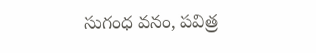సుగంధ వనం, పవిత్ర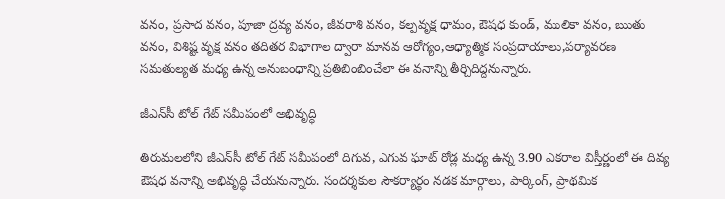వనం, ప్రసాద వనం, పూజా ద్రవ్య వనం, జీవరాశి వనం, కల్పవృక్ష ధామం, ఔషధ కుండ్, ములికా వనం, ఋతు వనం, విశిష్ట వృక్ష వనం తదితర విభాగాల ద్వారా మానవ ఆరోగ్యం,ఆధ్యాత్మిక సంప్రదాయాలు,పర్యావరణ సమతుల్యత మధ్య ఉన్న అనుబంధాన్ని ప్రతిబింబించేలా ఈ వనాన్ని తీర్చిదిద్దనున్నారు.

జీఎన్‌సీ టోల్ గేట్ సమీపంలో అభివృద్ధి

తిరుమలలోని జీఎన్‌సీ టోల్ గేట్ సమీపంలో దిగువ, ఎగువ ఘాట్ రోడ్ల మధ్య ఉన్న 3.90 ఎకరాల విస్తీర్ణంలో ఈ దివ్య ఔషధ వనాన్ని అభివృద్ధి చేయనున్నారు. సందర్శకుల సౌకర్యార్థం నడక మార్గాలు, పార్కింగ్, ప్రాథమిక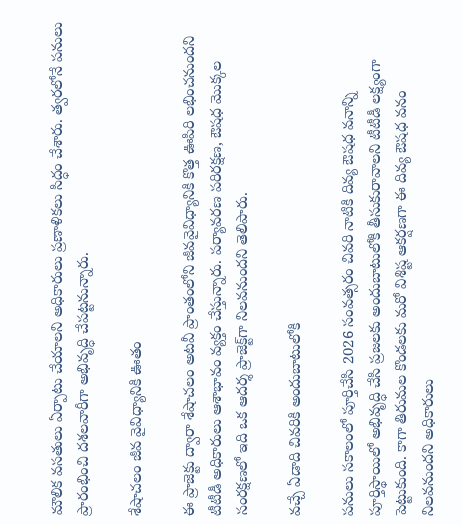మౌలిక వసతులు ఏర్పాటు చేయాలని అధికారులు ప్రణాళికలు సిద్ధం చేశారు. త్వరలోనే పనులు ప్రారంభించి దశలవారీగా అభివృద్ధి చేపట్టనున్నారు.

శేషాచలం జీవ వైవిధ్యానికి ఊతం

ఈ ప్రాజెక్టు ద్వారా శేషాచలం అటవీ ప్రాంతంలోని జీవవైవిధ్యానికి కొత్త ఊపిరి లభించనుందని టీటీడీ అధికారులు ఆశాభావం వ్యక్తం చేస్తున్నారు. పర్యావరణ పరిరక్షణ, ఔషధ మొక్కల సంరక్షణలో ఇది ఒక ఆదర్శ ప్రాజెక్ట్‌గా నిలవనుందని తెలిపారు.

వచ్చే ఏడాది చివరికి అందుబాటులోకి

పనులు సకాలంలో పూర్తిచేసి 2026 సంవత్సరం చివరి నాటికి దివ్య ఔషధ వనాన్ని పూర్తిస్థాయిలో అభివృద్ధి చేసి ప్రజలకు అందుబాటులోకి తీసుకురావాలని టీటీడీ లక్ష్యంగా పెట్టుకుంది. కాగా తిరుమల కొండలకు మరో విశిష్ట ఆకర్షణగా ఈ దివ్య ఔషధ వనం నిలవనుందని అధికారులు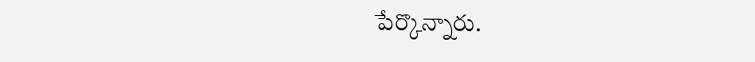పేర్కొన్నారు.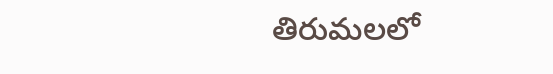తిరుమలలో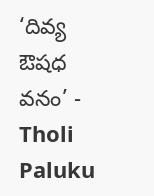‘దివ్య ఔషధ వనం’ - Tholi Paluku